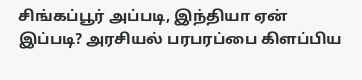சிங்கப்பூர் அப்படி, இந்தியா ஏன் இப்படி? அரசியல் பரபரப்பை கிளப்பிய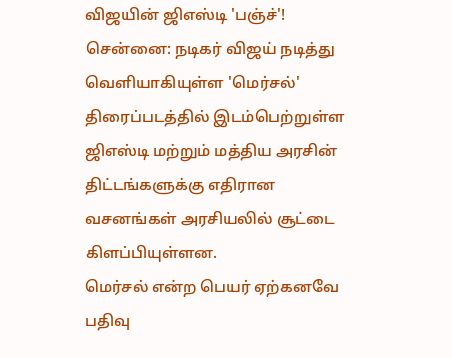விஜயின் ஜிஎஸ்டி 'பஞ்ச்'!
சென்னை: நடிகர் விஜய் நடித்து வெளியாகியுள்ள 'மெர்சல்' திரைப்படத்தில் இடம்பெற்றுள்ள ஜிஎஸ்டி மற்றும் மத்திய அரசின் திட்டங்களுக்கு எதிரான வசனங்கள் அரசியலில் சூட்டை கிளப்பியுள்ளன.
மெர்சல் என்ற பெயர் ஏற்கனவே பதிவு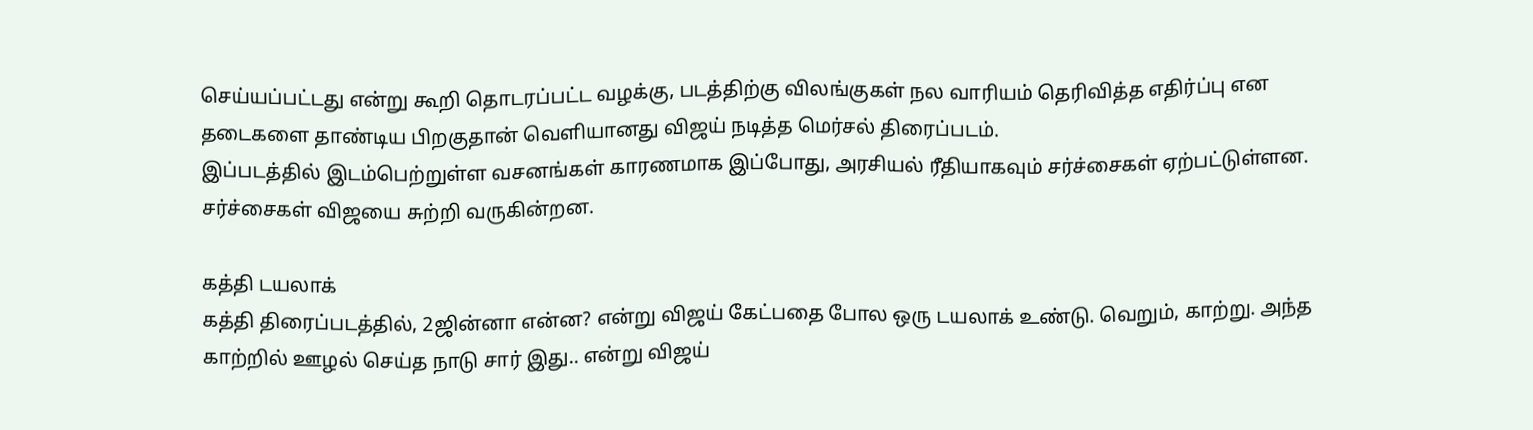செய்யப்பட்டது என்று கூறி தொடரப்பட்ட வழக்கு, படத்திற்கு விலங்குகள் நல வாரியம் தெரிவித்த எதிர்ப்பு என தடைகளை தாண்டிய பிறகுதான் வெளியானது விஜய் நடித்த மெர்சல் திரைப்படம்.
இப்படத்தில் இடம்பெற்றுள்ள வசனங்கள் காரணமாக இப்போது, அரசியல் ரீதியாகவும் சர்ச்சைகள் ஏற்பட்டுள்ளன. சர்ச்சைகள் விஜயை சுற்றி வருகின்றன.

கத்தி டயலாக்
கத்தி திரைப்படத்தில், 2ஜின்னா என்ன? என்று விஜய் கேட்பதை போல ஒரு டயலாக் உண்டு. வெறும், காற்று. அந்த காற்றில் ஊழல் செய்த நாடு சார் இது.. என்று விஜய்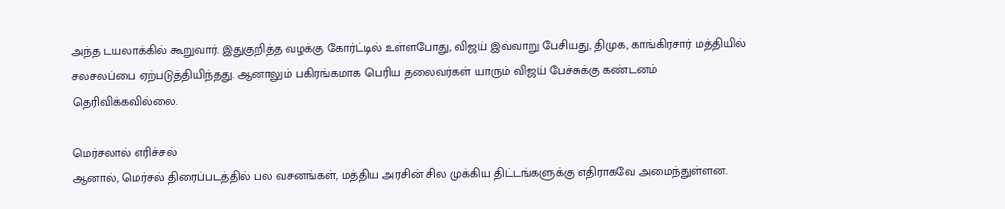அந்த டயலாக்கில் கூறுவார். இதுகுறித்த வழக்கு கோர்ட்டில் உள்ளபோது, விஜய் இவ்வாறு பேசியது, திமுக, காங்கிரசார் மத்தியில் சலசலப்பை ஏற்படுத்தியிந்தது. ஆனாலும் பகிரங்கமாக பெரிய தலைவர்கள் யாரும் விஜய் பேச்சுக்கு கண்டனம் தெரிவிக்கவில்லை.

மெர்சலால் எரிச்சல்
ஆனால், மெர்சல் திரைப்படத்தில் பல வசனங்கள், மத்திய அரசின் சில முக்கிய திட்டங்களுக்கு எதிராகவே அமைந்துள்ளன.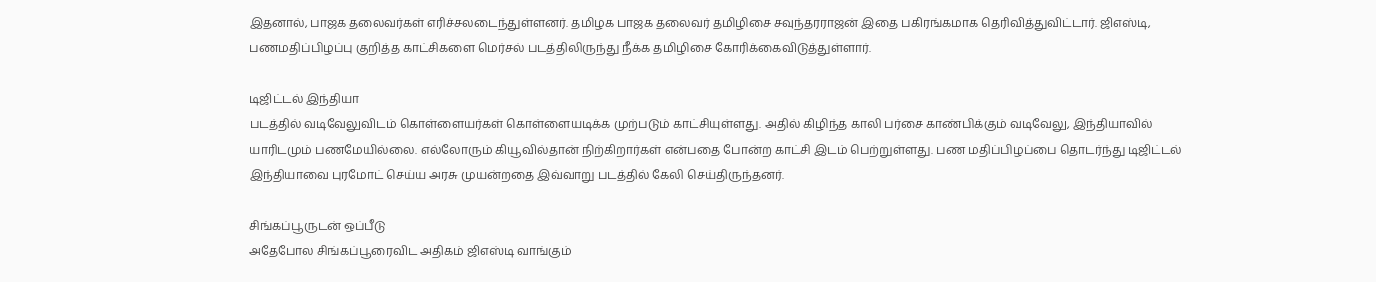இதனால், பாஜக தலைவர்கள் எரிச்சலடைந்துள்ளனர். தமிழக பாஜக தலைவர் தமிழிசை சவுந்தரராஜன் இதை பகிரங்கமாக தெரிவித்துவிட்டார். ஜிஎஸ்டி, பணமதிப்பிழப்பு குறித்த காட்சிகளை மெர்சல் படத்திலிருந்து நீக்க தமிழிசை கோரிக்கைவிடுத்துள்ளார்.

டிஜிட்டல் இந்தியா
படத்தில் வடிவேலுவிடம் கொள்ளையர்கள் கொள்ளையடிக்க முற்படும் காட்சியுள்ளது. அதில் கிழிந்த காலி பர்சை காண்பிக்கும் வடிவேலு, இந்தியாவில் யாரிடமும் பணமேயில்லை. எல்லோரும் கியூவில்தான் நிற்கிறார்கள் என்பதை போன்ற காட்சி இடம் பெற்றுள்ளது. பண மதிப்பிழப்பை தொடர்ந்து டிஜிட்டல் இந்தியாவை புரமோட் செய்ய அரசு முயன்றதை இவ்வாறு படத்தில் கேலி செய்திருந்தனர்.

சிங்கப்பூருடன் ஒப்பீடு
அதேபோல சிங்கப்பூரைவிட அதிகம் ஜிஎஸ்டி வாங்கும்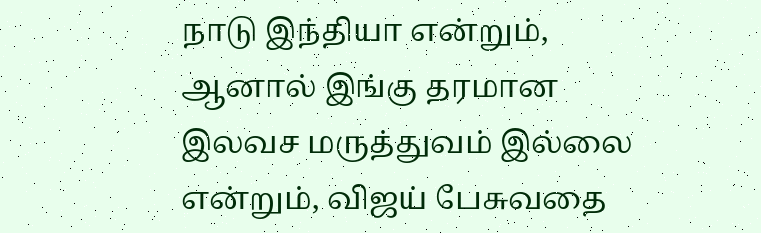நாடு இந்தியா என்றும், ஆனால் இங்கு தரமான இலவச மருத்துவம் இல்லை என்றும், விஜய் பேசுவதை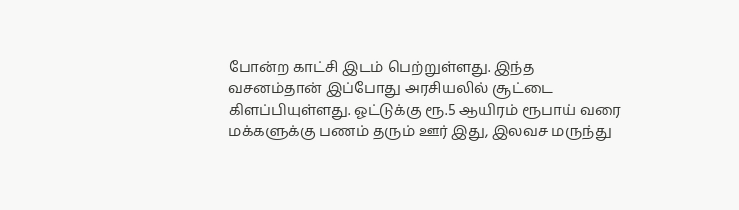போன்ற காட்சி இடம் பெற்றுள்ளது. இந்த வசனம்தான் இப்போது அரசியலில் சூட்டை கிளப்பியுள்ளது. ஓட்டுக்கு ரூ.5 ஆயிரம் ரூபாய் வரை மக்களுக்கு பணம் தரும் ஊர் இது, இலவச மருந்து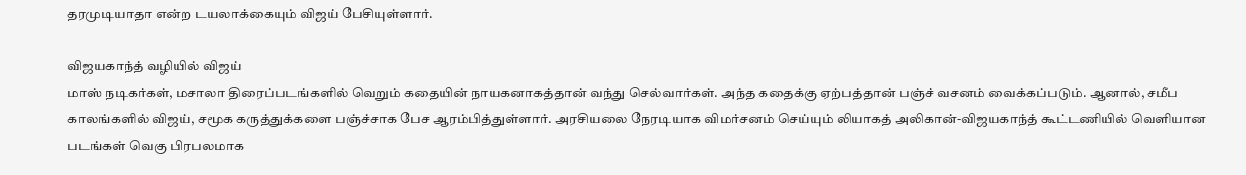தரமுடியாதா என்ற டயலாக்கையும் விஜய் பேசியுள்ளார்.

விஜயகாந்த் வழியில் விஜய்
மாஸ் நடிகர்கள், மசாலா திரைப்படங்களில் வெறும் கதையின் நாயகனாகத்தான் வந்து செல்வார்கள். அந்த கதைக்கு ஏற்பத்தான் பஞ்ச் வசனம் வைக்கப்படும். ஆனால், சமீப காலங்களில் விஜய், சமூக கருத்துக்களை பஞ்ச்சாக பேச ஆரம்பித்துள்ளார். அரசியலை நேரடியாக விமர்சனம் செய்யும் லியாகத் அலிகான்-விஜயகாந்த் கூட்டணியில் வெளியான படங்கள் வெகு பிரபலமாக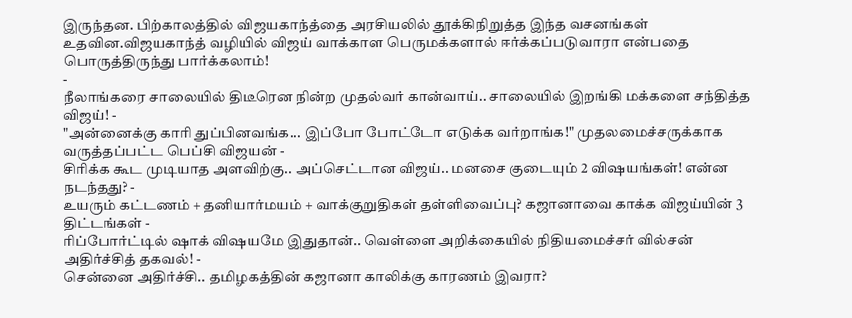இருந்தன. பிற்காலத்தில் விஜயகாந்த்தை அரசியலில் தூக்கிநிறுத்த இந்த வசனங்கள் உதவின.விஜயகாந்த் வழியில் விஜய் வாக்காள பெருமக்களால் ஈர்க்கப்படுவாரா என்பதை பொருத்திருந்து பார்க்கலாம்!
-
நீலாங்கரை சாலையில் திடீரென நின்ற முதல்வர் கான்வாய்.. சாலையில் இறங்கி மக்களை சந்தித்த விஜய்! -
"அன்னைக்கு காரி துப்பினவங்க... இப்போ போட்டோ எடுக்க வர்றாங்க!" முதலமைச்சருக்காக வருத்தப்பட்ட பெப்சி விஜயன் -
சிரிக்க கூட முடியாத அளவிற்கு.. அப்செட்டான விஜய்.. மனசை குடையும் 2 விஷயங்கள்! என்ன நடந்தது? -
உயரும் கட்டணம் + தனியார்மயம் + வாக்குறுதிகள் தள்ளிவைப்பு? கஜானாவை காக்க விஜய்யின் 3 திட்டங்கள் -
ரிப்போர்ட்டில் ஷாக் விஷயமே இதுதான்.. வெள்ளை அறிக்கையில் நிதியமைச்சர் வில்சன் அதிர்ச்சித் தகவல்! -
சென்னை அதிர்ச்சி.. தமிழகத்தின் கஜானா காலிக்கு காரணம் இவரா?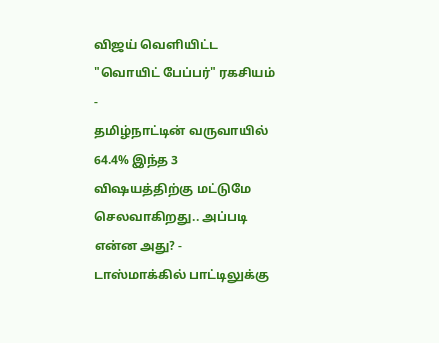விஜய் வெளியிட்ட "வொயிட் பேப்பர்" ரகசியம் -
தமிழ்நாட்டின் வருவாயில் 64.4% இந்த 3 விஷயத்திற்கு மட்டுமே செலவாகிறது.. அப்படி என்ன அது? -
டாஸ்மாக்கில் பாட்டிலுக்கு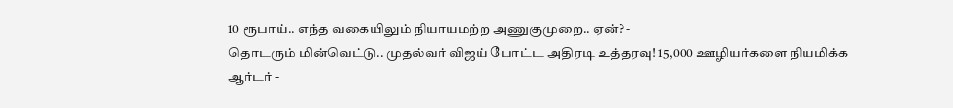10 ரூபாய்.. எந்த வகையிலும் நியாயமற்ற அணுகுமுறை.. ஏன்? -
தொடரும் மின்வெட்டு.. முதல்வர் விஜய் போட்ட அதிரடி உத்தரவு! 15,000 ஊழியர்களை நியமிக்க ஆர்டர் -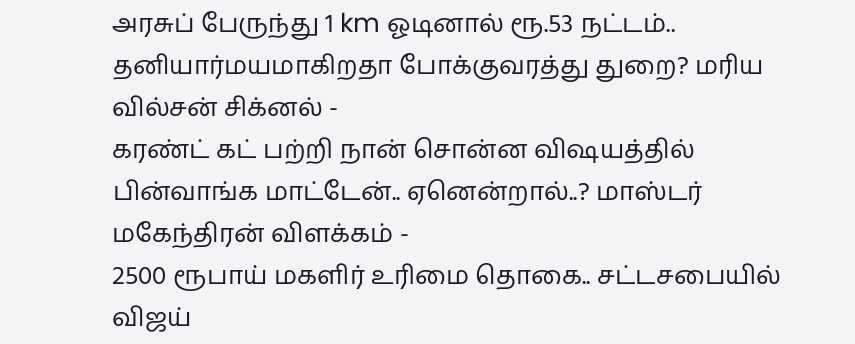அரசுப் பேருந்து 1 km ஓடினால் ரூ.53 நட்டம்.. தனியார்மயமாகிறதா போக்குவரத்து துறை? மரிய வில்சன் சிக்னல் -
கரண்ட் கட் பற்றி நான் சொன்ன விஷயத்தில் பின்வாங்க மாட்டேன்.. ஏனென்றால்..? மாஸ்டர் மகேந்திரன் விளக்கம் -
2500 ரூபாய் மகளிர் உரிமை தொகை.. சட்டசபையில் விஜய்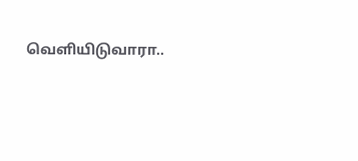வெளியிடுவாரா..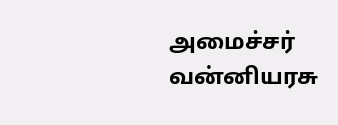அமைச்சர் வன்னியரசு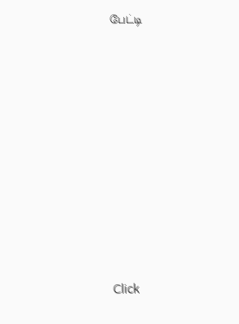பேட்டி












Click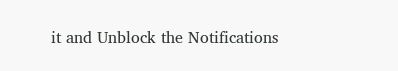it and Unblock the Notifications